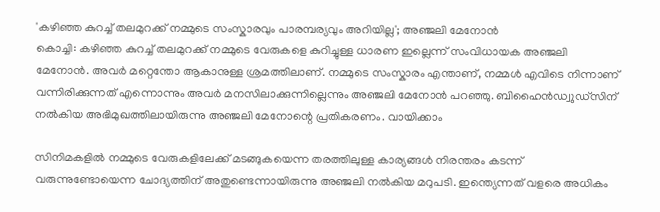'കഴിഞ്ഞ കുറച്ച് തലമുറക്ക് നമ്മുടെ സംസ്കാരവും പാരമ്പര്യവും അറിയില്ല'; അഞ്ജലി മേനോൻ
കൊച്ചി: കഴിഞ്ഞ കുറച്ച് തലമുറക്ക് നമ്മുടെ വേരുകളെ കുറിച്ചുള്ള ധാരണ ഇല്ലെന്ന് സംവിധായക അഞ്ജലി മേനോൻ. അവർ മറ്റെന്തോ ആകാനുള്ള ശ്രമത്തിലാണ്. നമ്മുടെ സംസ്കാരം എന്താണ്, നമ്മൾ എവിടെ നിന്നാണ് വന്നിരിക്കുന്നത് എന്നൊന്നും അവർ മനസിലാക്കുന്നില്ലെന്നും അഞ്ജലി മേനോൻ പറഞ്ഞു. ബിഹൈൻഡ്വുഡ്സിന് നൽകിയ അഭിമുഖത്തിലായിരുന്നു അഞ്ജലി മേനോന്റെ പ്രതികരണം. വായിക്കാം

സിനിമകളിൽ നമ്മുടെ വേരുകളിലേക്ക് മടങ്ങുകയെന്ന തരത്തിലുള്ള കാര്യങ്ങൾ നിരന്തരം കടന്ന് വരുന്നുണ്ടോയെന്ന ചോദ്യത്തിന് അതുണ്ടെന്നായിരുന്നു അഞ്ജലി നൽകിയ മറുപടി. ഇന്ത്യെന്നത് വളരെ അധികം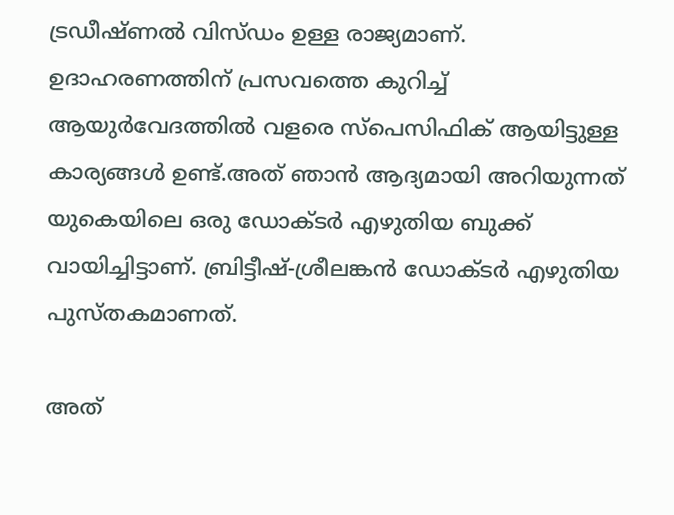ട്രഡീഷ്ണൽ വിസ്ഡം ഉള്ള രാജ്യമാണ്. ഉദാഹരണത്തിന് പ്രസവത്തെ കുറിച്ച് ആയുർവേദത്തിൽ വളരെ സ്പെസിഫിക് ആയിട്ടുള്ള കാര്യങ്ങൾ ഉണ്ട്.അത് ഞാൻ ആദ്യമായി അറിയുന്നത് യുകെയിലെ ഒരു ഡോക്ടർ എഴുതിയ ബുക്ക് വായിച്ചിട്ടാണ്. ബ്രിട്ടീഷ്-ശ്രീലങ്കൻ ഡോക്ടർ എഴുതിയ പുസ്തകമാണത്.

അത്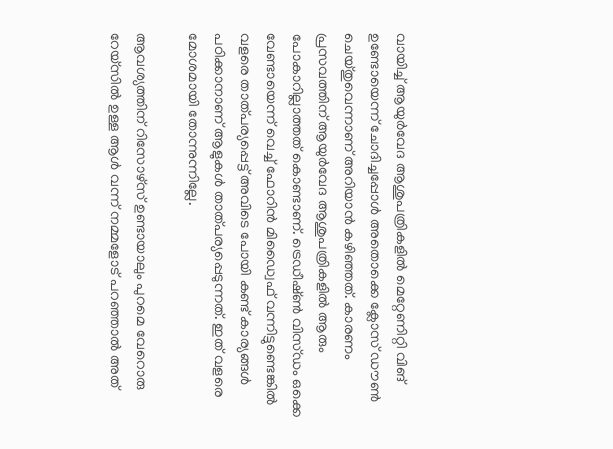വായിച്ച് ആയുർവേദ ആശുപത്രികളിൽ മെറ്റേണിറ്റി വിങ് ഉണ്ടോയെന്ന് ചോദിച്ചപ്പോൾ അതൊക്കെ ക്ലോസ് ഡൗൺ ചെയ്തുവെന്നാണ് അറിയാൻ കഴിഞ്ഞത്. കാരണം പ്രസവത്തിന് ആയുർവേദ ആശുപത്രികളിൽ ആരും പോകാറില്ലാത്തത് കൊണ്ടാണ്. ട്രെഡീഷ്ൺ വിസ്ഡം ഒക്കെ വേണ്ടായെന്ന് വെച്ച് ഫോറിൻ മിഡ്വൈഫ് വന്നിട്ടുണ്ടെങ്കിൽ വളരെ താത്പര്യപ്പെട്ട് അവിടെ പോയി കണ്ട് കാര്യങ്ങൾ പഠിക്കാനാണ് ആളുകൾ താത്പര്യപ്പെടുന്നത്. ഇത് വളരെ മോശമായി തോന്നുന്നില്ലേ.

ആവശ്യത്തിന് റിസോഴ്സ് ഉണ്ടായാലും പുറമെ വേറൊരു റേയ്സിൽ ഉള്ള ആൾ വന്ന് നമ്മളോട് പറഞ്ഞാൽ അത്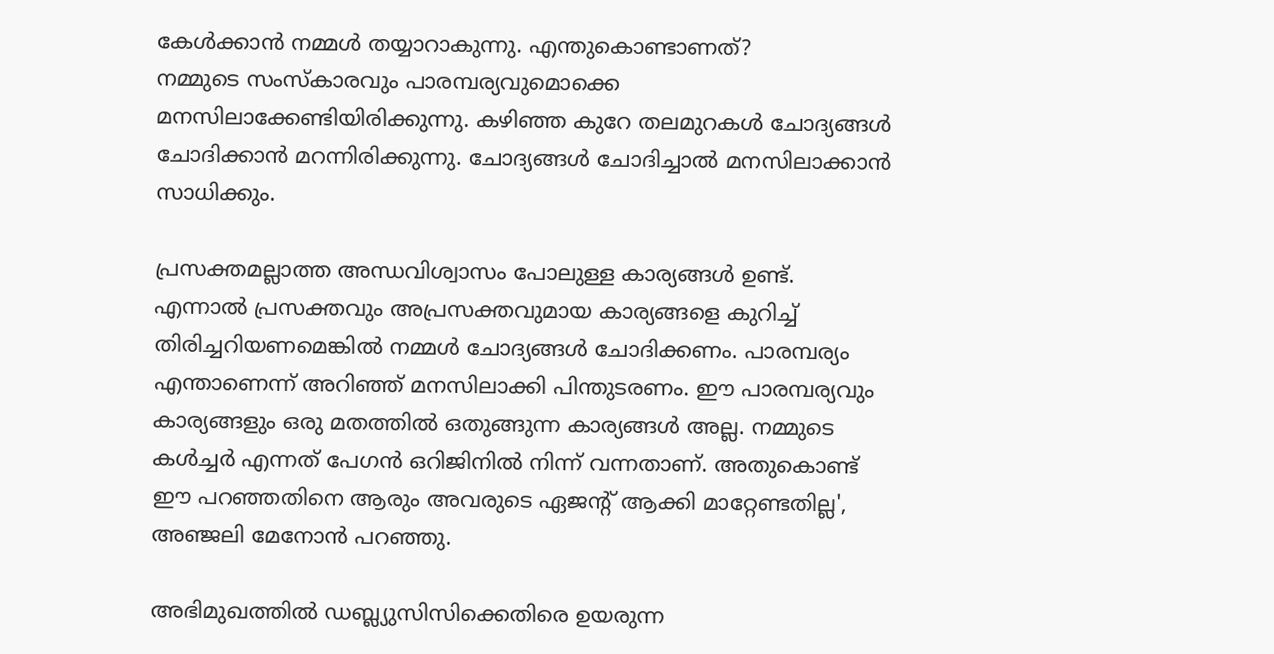കേൾക്കാൻ നമ്മൾ തയ്യാറാകുന്നു. എന്തുകൊണ്ടാണത്?
നമ്മുടെ സംസ്കാരവും പാരമ്പര്യവുമൊക്കെ മനസിലാക്കേണ്ടിയിരിക്കുന്നു. കഴിഞ്ഞ കുറേ തലമുറകൾ ചോദ്യങ്ങൾ ചോദിക്കാൻ മറന്നിരിക്കുന്നു. ചോദ്യങ്ങൾ ചോദിച്ചാൽ മനസിലാക്കാൻ സാധിക്കും.

പ്രസക്തമല്ലാത്ത അന്ധവിശ്വാസം പോലുള്ള കാര്യങ്ങൾ ഉണ്ട്. എന്നാൽ പ്രസക്തവും അപ്രസക്തവുമായ കാര്യങ്ങളെ കുറിച്ച് തിരിച്ചറിയണമെങ്കിൽ നമ്മൾ ചോദ്യങ്ങൾ ചോദിക്കണം. പാരമ്പര്യം എന്താണെന്ന് അറിഞ്ഞ് മനസിലാക്കി പിന്തുടരണം. ഈ പാരമ്പര്യവും കാര്യങ്ങളും ഒരു മതത്തിൽ ഒതുങ്ങുന്ന കാര്യങ്ങൾ അല്ല. നമ്മുടെ കൾച്ചർ എന്നത് പേഗൻ ഒറിജിനിൽ നിന്ന് വന്നതാണ്. അതുകൊണ്ട് ഈ പറഞ്ഞതിനെ ആരും അവരുടെ ഏജന്റ് ആക്കി മാറ്റേണ്ടതില്ല', അഞ്ജലി മേനോൻ പറഞ്ഞു.

അഭിമുഖത്തിൽ ഡബ്ല്യുസിസിക്കെതിരെ ഉയരുന്ന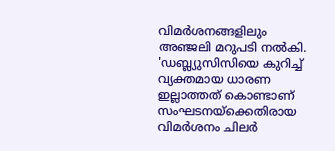വിമർശനങ്ങളിലും അഞ്ജലി മറുപടി നൽകി.
'ഡബ്ല്യുസിസിയെ കുറിച്ച് വ്യക്തമായ ധാരണ ഇല്ലാത്തത് കൊണ്ടാണ് സംഘടനയ്ക്കെതിരായ വിമർശനം ചിലർ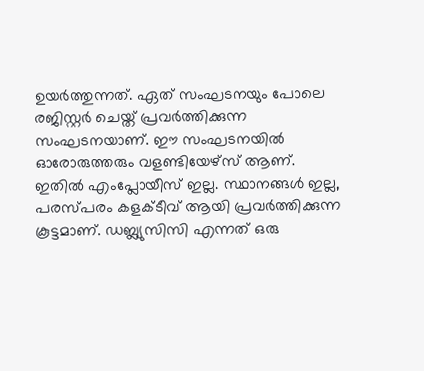ഉയർത്തുന്നത്. ഏത് സംഘടനയും പോലെ രജിസ്റ്റർ ചെയ്ത് പ്രവർത്തിക്കുന്ന സംഘടനയാണ്. ഈ സംഘടനയിൽ ഓരോരുത്തരും വളണ്ടിയേഴ്സ് ആണ്. ഇതിൽ എംപ്ലോയീസ് ഇല്ല. സ്ഥാനങ്ങൾ ഇല്ല, പരസ്പരം കളക്ടീവ് ആയി പ്രവർത്തിക്കുന്ന കൂട്ടമാണ്. ഡബ്ല്യുസിസി എന്നത് ഒരു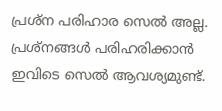പ്രശ്ന പരിഹാര സെൽ അല്ല.
പ്രശ്നങ്ങൾ പരിഹരിക്കാൻ ഇവിടെ സെൽ ആവശ്യമുണ്ട്.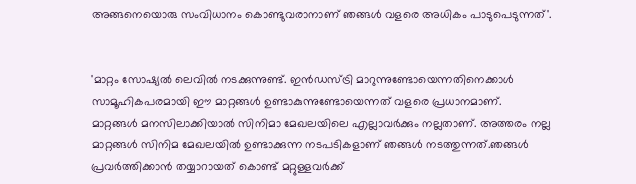അങ്ങനെയൊരു സംവിധാനം കൊണ്ടുവരാനാണ് ഞങ്ങൾ വളരെ അധികം പാടുപെടുന്നത്'.


'മാറ്റം സോഷ്യൽ ലെവിൽ നടക്കുന്നുണ്ട്. ഇൻഡസ്ട്രി മാറുന്നുണ്ടോയെന്നതിനെക്കാൾ സാമൂഹികപരമായി ഈ മാറ്റങ്ങൾ ഉണ്ടാകുന്നുണ്ടോയെന്നത് വളരെ പ്രധാനമാണ്.
മാറ്റങ്ങൾ മനസിലാക്കിയാൽ സിനിമാ മേഖലയിലെ എല്ലാവർക്കും നല്ലതാണ്. അത്തരം നല്ല മാറ്റങ്ങൾ സിനിമ മേഖലയിൽ ഉണ്ടാക്കുന്ന നടപടികളാണ് ഞങ്ങൾ നടത്തുന്നത്.ഞങ്ങൾ പ്രവർത്തിക്കാൻ തയ്യാറായത് കൊണ്ട് മറ്റുള്ളവർക്ക്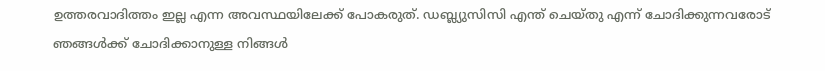ഉത്തരവാദിത്തം ഇല്ല എന്ന അവസ്ഥയിലേക്ക് പോകരുത്. ഡബ്ല്യുസിസി എന്ത് ചെയ്തു എന്ന് ചോദിക്കുന്നവരോട് ഞങ്ങൾക്ക് ചോദിക്കാനുള്ള നിങ്ങൾ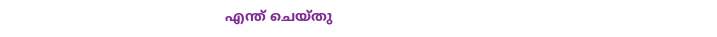എന്ത് ചെയ്തു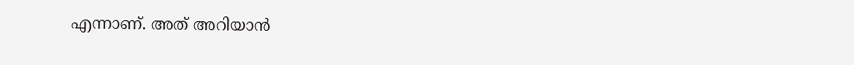എന്നാണ്. അത് അറിയാൻ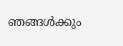ഞങ്ങൾക്കും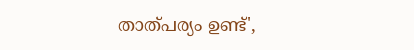താത്പര്യം ഉണ്ട്',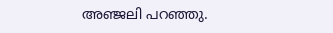അഞ്ജലി പറഞ്ഞു.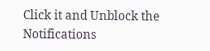Click it and Unblock the Notifications